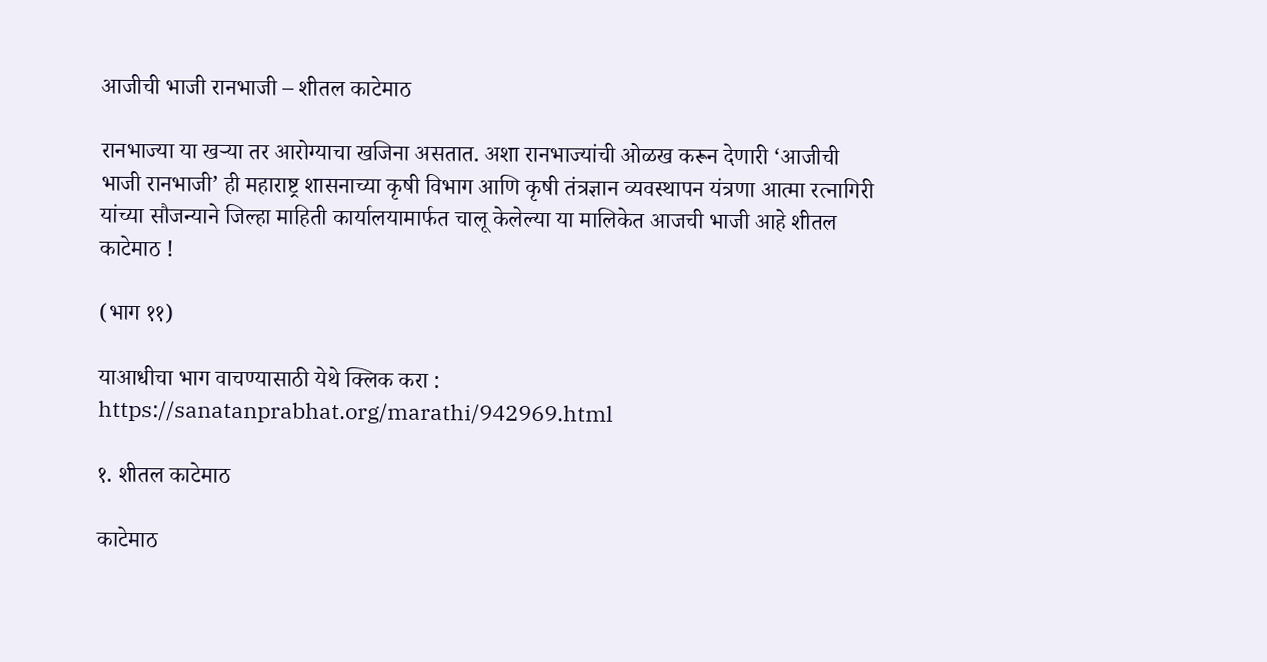आजीची भाजी रानभाजी – शीतल काटेमाठ

रानभाज्या या खर्‍या तर आरोग्याचा खजिना असतात. अशा रानभाज्यांची ओळख करून देणारी ‘आजीची भाजी रानभाजी’ ही महाराष्ट्र शासनाच्या कृषी विभाग आणि कृषी तंत्रज्ञान व्यवस्थापन यंत्रणा आत्मा रत्नागिरी यांच्या सौजन्याने जिल्हा माहिती कार्यालयामार्फत चालू केलेल्या या मालिकेत आजची भाजी आहे शीतल काटेमाठ !

(भाग ११)

याआधीचा भाग वाचण्यासाठी येथे क्लिक करा : https://sanatanprabhat.org/marathi/942969.html

१. शीतल काटेमाठ

काटेमाठ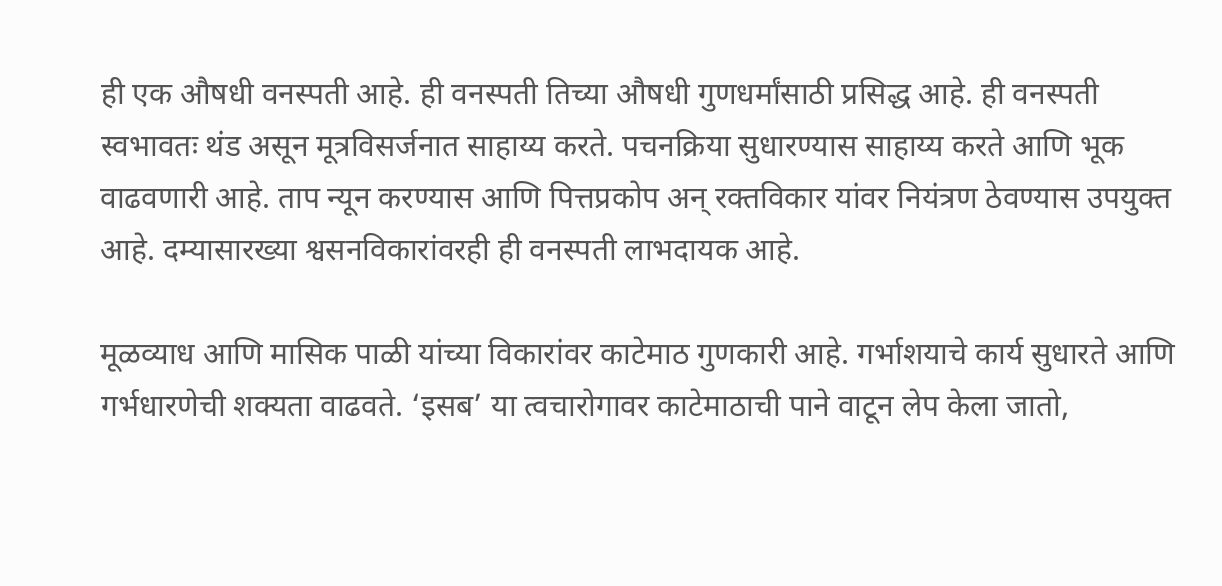ही एक औषधी वनस्पती आहे. ही वनस्पती तिच्या औषधी गुणधर्मांसाठी प्रसिद्ध आहे. ही वनस्पती स्वभावतः थंड असून मूत्रविसर्जनात साहाय्य करते. पचनक्रिया सुधारण्यास साहाय्य करते आणि भूक वाढवणारी आहे. ताप न्यून करण्यास आणि पित्तप्रकोप अन् रक्तविकार यांवर नियंत्रण ठेवण्यास उपयुक्त आहे. दम्यासारख्या श्वसनविकारांवरही ही वनस्पती लाभदायक आहे.

मूळव्याध आणि मासिक पाळी यांच्या विकारांवर काटेमाठ गुणकारी आहे. गर्भाशयाचे कार्य सुधारते आणि गर्भधारणेची शक्यता वाढवते. ‘इसब’ या त्वचारोगावर काटेमाठाची पाने वाटून लेप केला जातो,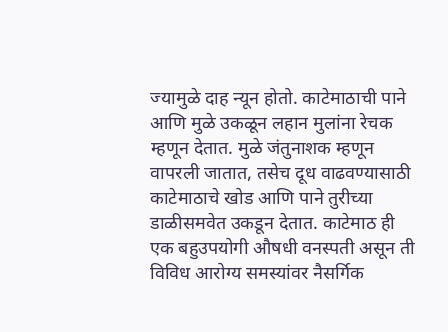ज्यामुळे दाह न्यून होतो. काटेमाठाची पाने आणि मुळे उकळून लहान मुलांना रेचक म्हणून देतात. मुळे जंतुनाशक म्हणून वापरली जातात, तसेच दूध वाढवण्यासाठी काटेमाठाचे खोड आणि पाने तुरीच्या डाळीसमवेत उकडून देतात. काटेमाठ ही एक बहुउपयोगी औषधी वनस्पती असून ती विविध आरोग्य समस्यांवर नैसर्गिक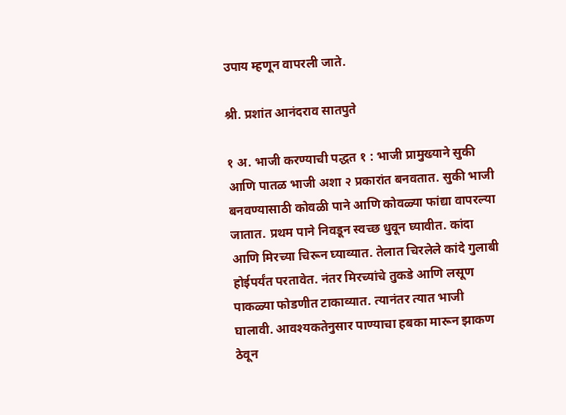उपाय म्हणून वापरली जाते.

श्री. प्रशांत आनंदराव सातपुते

१ अ. भाजी करण्याची पद्धत १ : भाजी प्रामुख्याने सुकी आणि पातळ भाजी अशा २ प्रकारांत बनवतात. सुकी भाजी बनवण्यासाठी कोवळी पाने आणि कोवळ्या फांद्या वापरल्या जातात. प्रथम पाने निवडून स्वच्छ धुवून घ्यावीत. कांदा आणि मिरच्या चिरून घ्याव्यात. तेलात चिरलेले कांदे गुलाबी होईपर्यंत परतावेत. नंतर मिरच्यांचे तुकडे आणि लसूण पाकळ्या फोडणीत टाकाव्यात. त्यानंतर त्यात भाजी घालावी. आवश्यकतेनुसार पाण्याचा हबका मारून झाकण ठेवून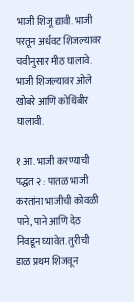भाजी शिजू द्यावी. भाजी परतून अर्धवट शिजल्यावर चवीनुसार मीठ घालावे. भाजी शिजल्यावर ओले खोबरे आणि कोथिंबीर घालावी.

१ आ. भाजी करण्याची पद्धत २ : पातळ भाजी करतांना भाजीची कोवळी पाने, पाने आणि देठ निवडून घ्यावेत. तुरीची डाळ प्रथम शिजवून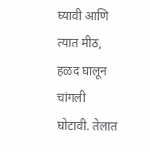घ्यावी आणि त्यात मीठ, हळद घालून चांगली घोटावी. तेलात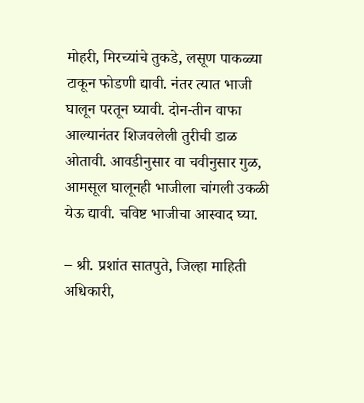मोहरी, मिरच्यांचे तुकडे, लसूण पाकळ्या टाकून फोडणी द्यावी. नंतर त्यात भाजी घालून परतून घ्यावी. दोन-तीन वाफा आल्यानंतर शिजवलेली तुरीची डाळ ओतावी. आवडीनुसार वा चवीनुसार गुळ, आमसूल घालूनही भाजीला चांगली उकळी येऊ द्यावी. चविष्ट भाजीचा आस्वाद घ्या.

– श्री. प्रशांत सातपुते, जिल्हा माहिती अधिकारी,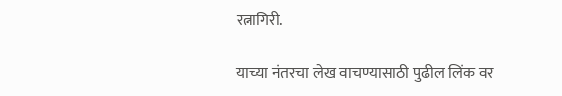रत्नागिरी.

याच्या नंतरचा लेख वाचण्यासाठी पुढील लिंक वर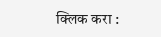क्लिक करा :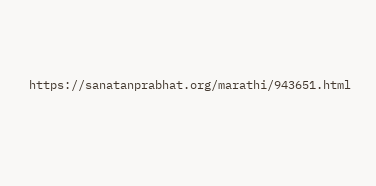https://sanatanprabhat.org/marathi/943651.html